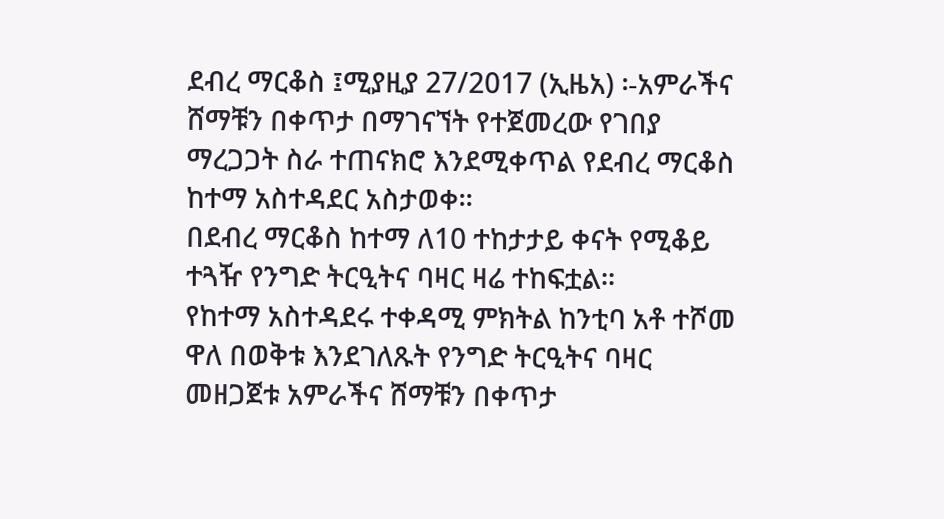ደብረ ማርቆስ ፤ሚያዚያ 27/2017 (ኢዜአ) ፡-አምራችና ሸማቹን በቀጥታ በማገናኘት የተጀመረው የገበያ ማረጋጋት ስራ ተጠናክሮ እንደሚቀጥል የደብረ ማርቆስ ከተማ አስተዳደር አስታወቀ።
በደብረ ማርቆስ ከተማ ለ10 ተከታታይ ቀናት የሚቆይ ተጓዥ የንግድ ትርዒትና ባዛር ዛሬ ተከፍቷል።
የከተማ አስተዳደሩ ተቀዳሚ ምክትል ከንቲባ አቶ ተሾመ ዋለ በወቅቱ እንደገለጹት የንግድ ትርዒትና ባዛር መዘጋጀቱ አምራችና ሸማቹን በቀጥታ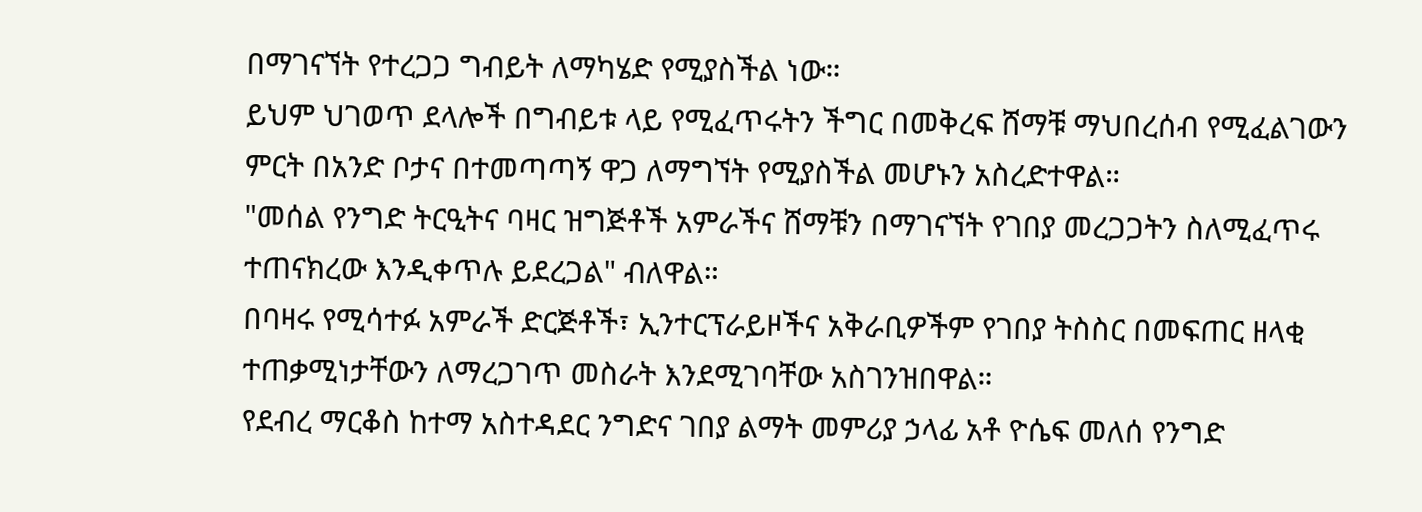በማገናኘት የተረጋጋ ግብይት ለማካሄድ የሚያስችል ነው።
ይህም ህገወጥ ደላሎች በግብይቱ ላይ የሚፈጥሩትን ችግር በመቅረፍ ሸማቹ ማህበረሰብ የሚፈልገውን ምርት በአንድ ቦታና በተመጣጣኝ ዋጋ ለማግኘት የሚያስችል መሆኑን አስረድተዋል።
"መሰል የንግድ ትርዒትና ባዛር ዝግጅቶች አምራችና ሸማቹን በማገናኘት የገበያ መረጋጋትን ስለሚፈጥሩ ተጠናክረው እንዲቀጥሉ ይደረጋል" ብለዋል።
በባዛሩ የሚሳተፉ አምራች ድርጅቶች፣ ኢንተርፕራይዞችና አቅራቢዎችም የገበያ ትስስር በመፍጠር ዘላቂ ተጠቃሚነታቸውን ለማረጋገጥ መስራት እንደሚገባቸው አስገንዝበዋል።
የደብረ ማርቆስ ከተማ አስተዳደር ንግድና ገበያ ልማት መምሪያ ኃላፊ አቶ ዮሴፍ መለሰ የንግድ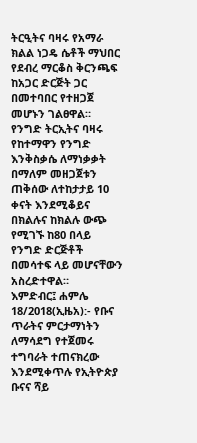ትርዒትና ባዛሩ የአማራ ክልል ነጋዴ ሴቶች ማህበር የደብረ ማርቆስ ቅርንጫፍ ከአጋር ድርጅት ጋር በመተባበር የተዘጋጀ መሆኑን ገልፀዋል።
የንግድ ትርኢትና ባዛሩ የከተማዋን የንግድ እንቅስቃሴ ለማነቃቃት በማለም መዘጋጀቱን ጠቅሰው ለተከታታይ 10 ቀናት እንደሚቆይና በክልሉና ከክልሉ ውጭ የሚገኙ ከ80 በላይ የንግድ ድርጅቶች በመሳተፍ ላይ መሆናቸውን አስረድተዋል።
እምድብር፤ ሐምሌ 18/2018(ኢዜአ):- የቡና ጥራትና ምርታማነትን ለማሳደግ የተጀመሩ ተግባራት ተጠናክረው እንደሚቀጥሉ የኢትዮጵያ ቡናና ሻይ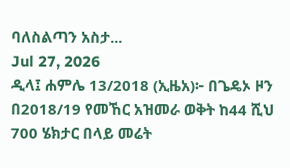ባለስልጣን አስታ...
Jul 27, 2026
ዲላ፤ ሐምሌ 13/2018 (ኢዜአ)፦ በጌዴኦ ዞን በ2018/19 የመኸር አዝመራ ወቅት ከ44 ሺህ 700 ሄክታር በላይ መሬት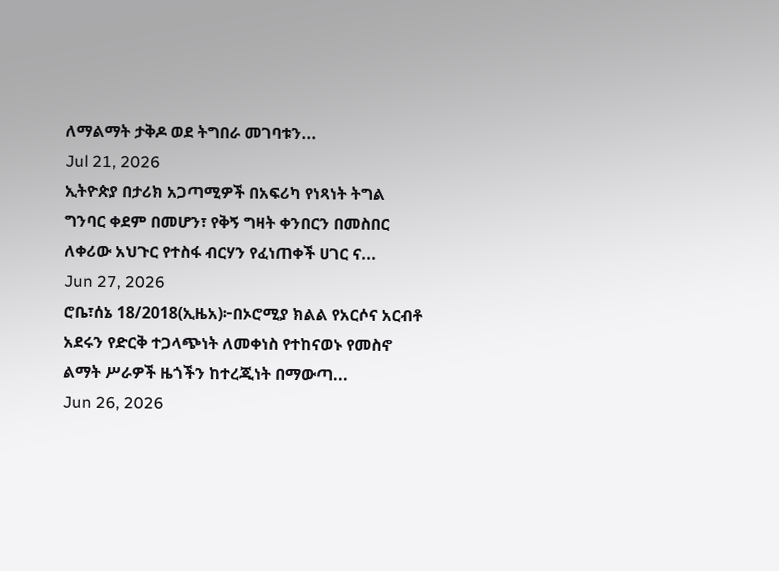ለማልማት ታቅዶ ወደ ትግበራ መገባቱን...
Jul 21, 2026
ኢትዮጵያ በታሪክ አጋጣሚዎች በአፍሪካ የነጻነት ትግል ግንባር ቀደም በመሆን፣ የቅኝ ግዛት ቀንበርን በመስበር ለቀሪው አህጉር የተስፋ ብርሃን የፈነጠቀች ሀገር ና...
Jun 27, 2026
ሮቤ፣ሰኔ 18/2018(ኢዜአ)፦በኦሮሚያ ክልል የአርሶና አርብቶ አደሩን የድርቅ ተጋላጭነት ለመቀነስ የተከናወኑ የመስኖ ልማት ሥራዎች ዜጎችን ከተረጂነት በማውጣ...
Jun 26, 2026